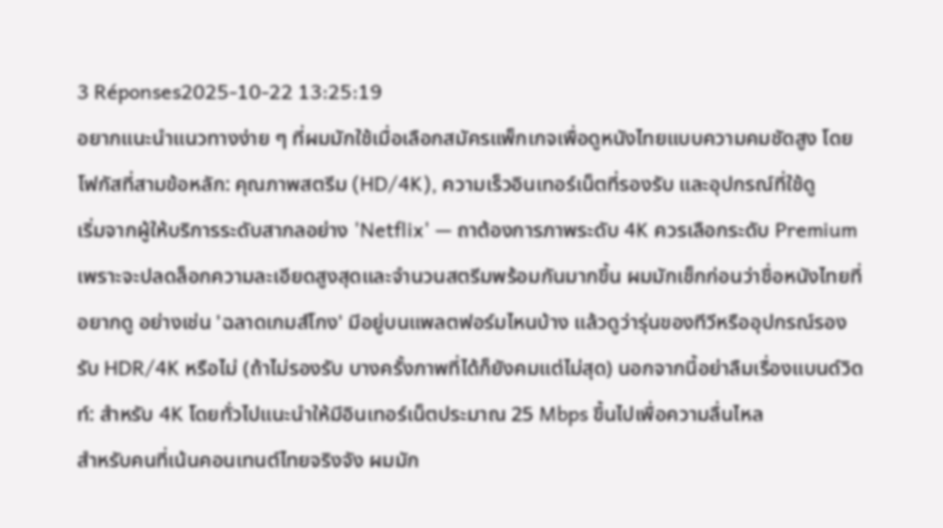3 Réponses2025-10-22 13:25:19
อยากแนะนำแนวทางง่าย ๆ ที่ผมมักใช้เมื่อเลือกสมัครแพ็กเกจเพื่อดูหนังไทยแบบความคมชัดสูง โดยโฟกัสที่สามข้อหลัก: คุณภาพสตรีม (HD/4K), ความเร็วอินเทอร์เน็ตที่รองรับ และอุปกรณ์ที่ใช้ดู
เริ่มจากผู้ให้บริการระดับสากลอย่าง 'Netflix' — ถาต้องการภาพระดับ 4K ควรเลือกระดับ Premium เพราะจะปลดล็อกความละเอียดสูงสุดและจำนวนสตรีมพร้อมกันมากขึ้น ผมมักเช็กก่อนว่าชื่อหนังไทยที่อยากดู อย่างเช่น 'ฉลาดเกมส์โกง' มีอยู่บนแพลตฟอร์มไหนบ้าง แล้วดูว่ารุ่นของทีวีหรืออุปกรณ์รองรับ HDR/4K หรือไม่ (ถ้าไม่รองรับ บางครั้งภาพที่ได้ก็ยังคมแต่ไม่สุด) นอกจากนี้อย่าลืมเรื่องแบนด์วิดท์: สำหรับ 4K โดยทั่วไปแนะนำให้มีอินเทอร์เน็ตประมาณ 25 Mbps ขึ้นไปเพื่อความลื่นไหล
สำหรับคนที่เน้นคอนเทนต์ไทยจริงจัง ผมมัก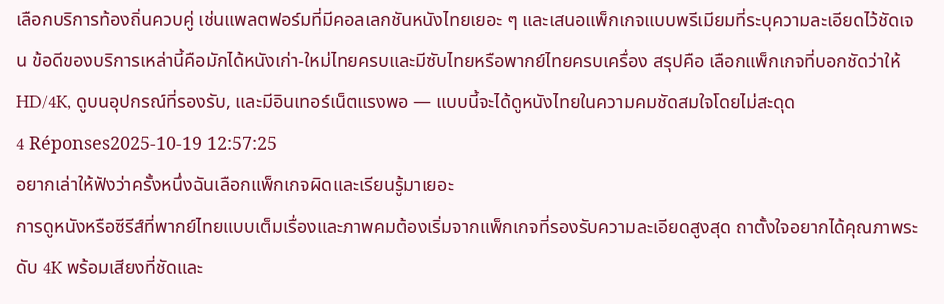เลือกบริการท้องถิ่นควบคู่ เช่นแพลตฟอร์มที่มีคอลเลกชันหนังไทยเยอะ ๆ และเสนอแพ็กเกจแบบพรีเมียมที่ระบุความละเอียดไว้ชัดเจน ข้อดีของบริการเหล่านี้คือมักได้หนังเก่า-ใหม่ไทยครบและมีซับไทยหรือพากย์ไทยครบเครื่อง สรุปคือ เลือกแพ็กเกจที่บอกชัดว่าให้ HD/4K, ดูบนอุปกรณ์ที่รองรับ, และมีอินเทอร์เน็ตแรงพอ — แบบนี้จะได้ดูหนังไทยในความคมชัดสมใจโดยไม่สะดุด
4 Réponses2025-10-19 12:57:25
อยากเล่าให้ฟังว่าครั้งหนึ่งฉันเลือกแพ็กเกจผิดและเรียนรู้มาเยอะ
การดูหนังหรือซีรีส์ที่พากย์ไทยแบบเต็มเรื่องและภาพคมต้องเริ่มจากแพ็กเกจที่รองรับความละเอียดสูงสุด ถาตั้งใจอยากได้คุณภาพระดับ 4K พร้อมเสียงที่ชัดและ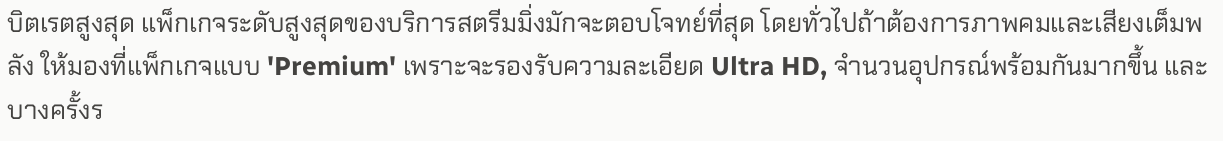บิตเรตสูงสุด แพ็กเกจระดับสูงสุดของบริการสตรีมมิ่งมักจะตอบโจทย์ที่สุด โดยทั่วไปถ้าต้องการภาพคมและเสียงเต็มพลัง ให้มองที่แพ็กเกจแบบ 'Premium' เพราะจะรองรับความละเอียด Ultra HD, จำนวนอุปกรณ์พร้อมกันมากขึ้น และบางครั้งร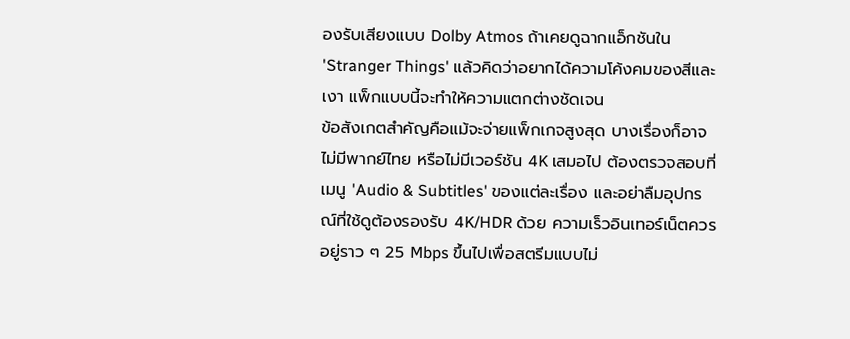องรับเสียงแบบ Dolby Atmos ถ้าเคยดูฉากแอ็กชันใน 'Stranger Things' แล้วคิดว่าอยากได้ความโค้งคมของสีและเงา แพ็กแบบนี้จะทำให้ความแตกต่างชัดเจน
ข้อสังเกตสำคัญคือแม้จะจ่ายแพ็กเกจสูงสุด บางเรื่องก็อาจไม่มีพากย์ไทย หรือไม่มีเวอร์ชัน 4K เสมอไป ต้องตรวจสอบที่เมนู 'Audio & Subtitles' ของแต่ละเรื่อง และอย่าลืมอุปกรณ์ที่ใช้ดูต้องรองรับ 4K/HDR ด้วย ความเร็วอินเทอร์เน็ตควรอยู่ราว ๆ 25 Mbps ขึ้นไปเพื่อสตรีมแบบไม่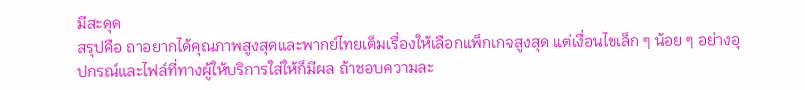มีสะดุด
สรุปคือ ถาอยากได้คุณภาพสูงสุดและพากย์ไทยเต็มเรื่องให้เลือกแพ็กเกจสูงสุด แต่เงื่อนไขเล็ก ๆ น้อย ๆ อย่างอุปกรณ์และไฟล์ที่ทางผู้ให้บริการใส่ให้ก็มีผล ถ้าชอบความละ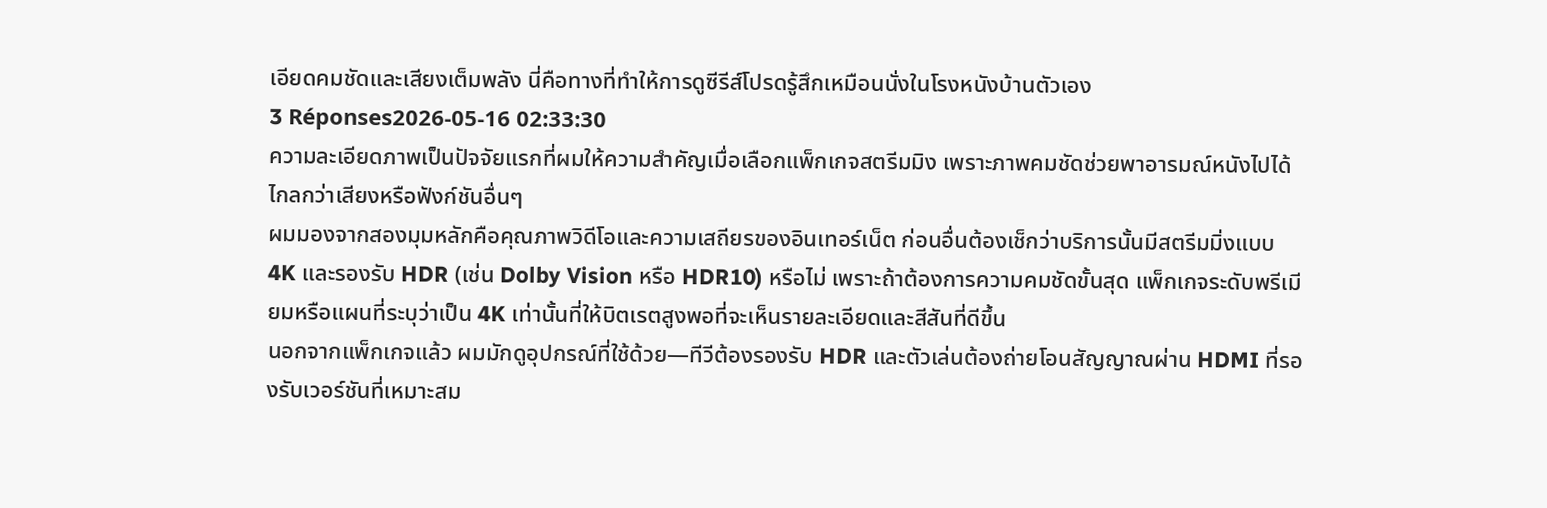เอียดคมชัดและเสียงเต็มพลัง นี่คือทางที่ทำให้การดูซีรีส์โปรดรู้สึกเหมือนนั่งในโรงหนังบ้านตัวเอง
3 Réponses2026-05-16 02:33:30
ความละเอียดภาพเป็นปัจจัยแรกที่ผมให้ความสำคัญเมื่อเลือกแพ็กเกจสตรีมมิง เพราะภาพคมชัดช่วยพาอารมณ์หนังไปได้ไกลกว่าเสียงหรือฟังก์ชันอื่นๆ
ผมมองจากสองมุมหลักคือคุณภาพวิดีโอและความเสถียรของอินเทอร์เน็ต ก่อนอื่นต้องเช็กว่าบริการนั้นมีสตรีมมิ่งแบบ 4K และรองรับ HDR (เช่น Dolby Vision หรือ HDR10) หรือไม่ เพราะถ้าต้องการความคมชัดขั้นสุด แพ็กเกจระดับพรีเมียมหรือแผนที่ระบุว่าเป็น 4K เท่านั้นที่ให้บิตเรตสูงพอที่จะเห็นรายละเอียดและสีสันที่ดีขึ้น
นอกจากแพ็กเกจแล้ว ผมมักดูอุปกรณ์ที่ใช้ด้วย—ทีวีต้องรองรับ HDR และตัวเล่นต้องถ่ายโอนสัญญาณผ่าน HDMI ที่รองรับเวอร์ชันที่เหมาะสม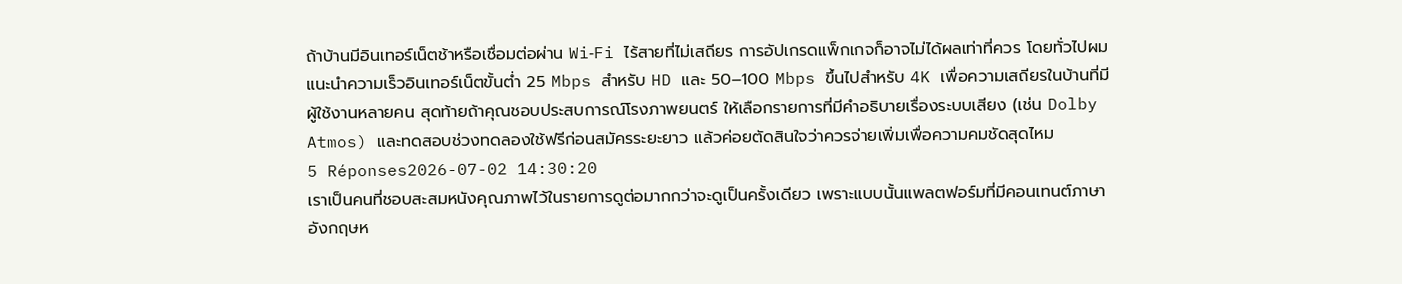ถ้าบ้านมีอินเทอร์เน็ตช้าหรือเชื่อมต่อผ่าน Wi‑Fi ไร้สายที่ไม่เสถียร การอัปเกรดแพ็กเกจก็อาจไม่ได้ผลเท่าที่ควร โดยทั่วไปผมแนะนำความเร็วอินเทอร์เน็ตขั้นต่ำ 25 Mbps สำหรับ HD และ 50–100 Mbps ขึ้นไปสำหรับ 4K เพื่อความเสถียรในบ้านที่มีผู้ใช้งานหลายคน สุดท้ายถ้าคุณชอบประสบการณ์โรงภาพยนตร์ ให้เลือกรายการที่มีคำอธิบายเรื่องระบบเสียง (เช่น Dolby Atmos) และทดสอบช่วงทดลองใช้ฟรีก่อนสมัครระยะยาว แล้วค่อยตัดสินใจว่าควรจ่ายเพิ่มเพื่อความคมชัดสุดไหม
5 Réponses2026-07-02 14:30:20
เราเป็นคนที่ชอบสะสมหนังคุณภาพไว้ในรายการดูต่อมากกว่าจะดูเป็นครั้งเดียว เพราะแบบนั้นแพลตฟอร์มที่มีคอนเทนต์ภาษาอังกฤษห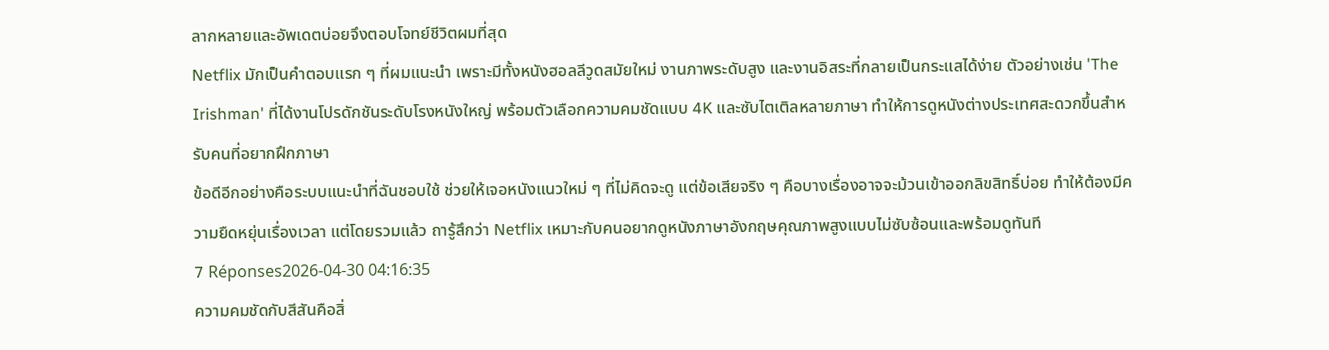ลากหลายและอัพเดตบ่อยจึงตอบโจทย์ชีวิตผมที่สุด
Netflix มักเป็นคำตอบแรก ๆ ที่ผมแนะนำ เพราะมีทั้งหนังฮอลลีวูดสมัยใหม่ งานภาพระดับสูง และงานอิสระที่กลายเป็นกระแสได้ง่าย ตัวอย่างเช่น 'The Irishman' ที่ได้งานโปรดักชันระดับโรงหนังใหญ่ พร้อมตัวเลือกความคมชัดแบบ 4K และซับไตเติลหลายภาษา ทำให้การดูหนังต่างประเทศสะดวกขึ้นสำหรับคนที่อยากฝึกภาษา
ข้อดีอีกอย่างคือระบบแนะนำที่ฉันชอบใช้ ช่วยให้เจอหนังแนวใหม่ ๆ ที่ไม่คิดจะดู แต่ข้อเสียจริง ๆ คือบางเรื่องอาจจะม้วนเข้าออกลิขสิทธิ์บ่อย ทำให้ต้องมีความยืดหยุ่นเรื่องเวลา แต่โดยรวมแล้ว ถารู้สึกว่า Netflix เหมาะกับคนอยากดูหนังภาษาอังกฤษคุณภาพสูงแบบไม่ซับซ้อนและพร้อมดูทันที
7 Réponses2026-04-30 04:16:35
ความคมชัดกับสีสันคือสิ่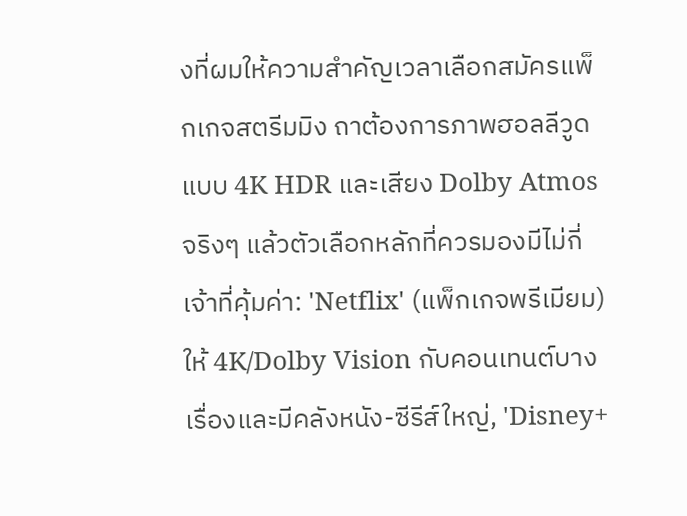งที่ผมให้ความสำคัญเวลาเลือกสมัครแพ็กเกจสตรีมมิง ถาต้องการภาพฮอลลีวูดแบบ 4K HDR และเสียง Dolby Atmos จริงๆ แล้วตัวเลือกหลักที่ควรมองมีไม่กี่เจ้าที่คุ้มค่า: 'Netflix' (แพ็กเกจพรีเมียม) ให้ 4K/Dolby Vision กับคอนเทนต์บางเรื่องและมีคลังหนัง-ซีรีส์ใหญ่, 'Disney+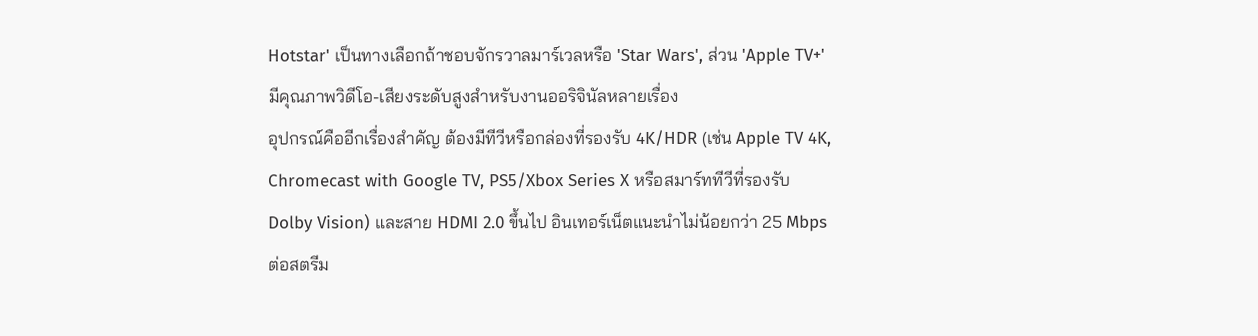Hotstar' เป็นทางเลือกถ้าชอบจักรวาลมาร์เวลหรือ 'Star Wars', ส่วน 'Apple TV+' มีคุณภาพวิดีโอ-เสียงระดับสูงสำหรับงานออริจินัลหลายเรื่อง
อุปกรณ์คืออีกเรื่องสำคัญ ต้องมีทีวีหรือกล่องที่รองรับ 4K/HDR (เช่น Apple TV 4K, Chromecast with Google TV, PS5/Xbox Series X หรือสมาร์ททีวีที่รองรับ Dolby Vision) และสาย HDMI 2.0 ขึ้นไป อินเทอร์เน็ตแนะนำไม่น้อยกว่า 25 Mbps ต่อสตรีม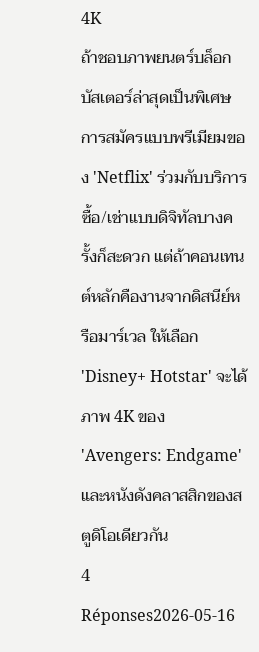4K
ถ้าชอบภาพยนตร์บล็อกบัสเตอร์ล่าสุดเป็นพิเศษ การสมัครแบบพรีเมียมของ 'Netflix' ร่วมกับบริการซื้อ/เช่าแบบดิจิทัลบางครั้งก็สะดวก แต่ถ้าคอนเทนต์หลักคืองานจากดิสนีย์หรือมาร์เวล ให้เลือก 'Disney+ Hotstar' จะได้ภาพ 4K ของ 'Avengers: Endgame' และหนังดังคลาสสิกของสตูดิโอเดียวกัน
4 Réponses2026-05-16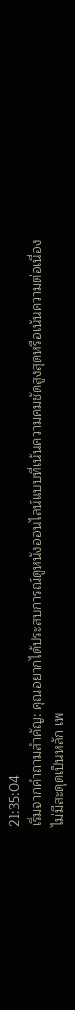21:35:04
เริ่มจากคำถามสำคัญ: คุณอยากได้ประสบการณ์ดูหนังออนไลน์แบบที่เน้นความคมชัดสูงสุดหรือเน้นความต่อเนื่องไม่มีสะดุดเป็นหลัก เพ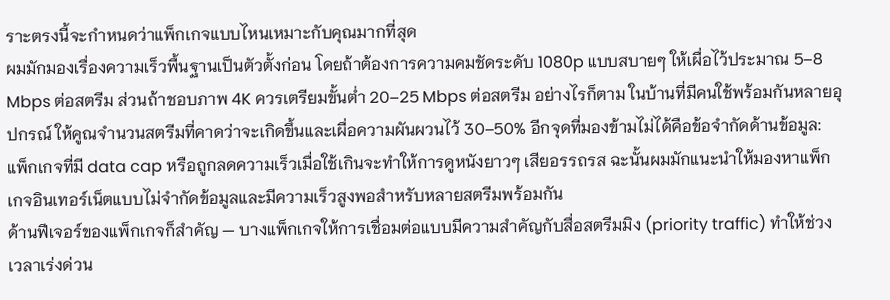ราะตรงนี้จะกำหนดว่าแพ็กเกจแบบไหนเหมาะกับคุณมากที่สุด
ผมมักมองเรื่องความเร็วพื้นฐานเป็นตัวตั้งก่อน โดยถ้าต้องการความคมชัดระดับ 1080p แบบสบายๆ ให้เผื่อไว้ประมาณ 5–8 Mbps ต่อสตรีม ส่วนถ้าชอบภาพ 4K ควรเตรียมขั้นต่ำ 20–25 Mbps ต่อสตรีม อย่างไรก็ตาม ในบ้านที่มีคนใช้พร้อมกันหลายอุปกรณ์ ให้คูณจำนวนสตรีมที่คาดว่าจะเกิดขึ้นและเผื่อความผันผวนไว้ 30–50% อีกจุดที่มองข้ามไม่ได้คือข้อจำกัดด้านข้อมูล: แพ็กเกจที่มี data cap หรือถูกลดความเร็วเมื่อใช้เกินจะทำให้การดูหนังยาวๆ เสียอรรถรส ฉะนั้นผมมักแนะนำให้มองหาแพ็กเกจอินเทอร์เน็ตแบบไม่จำกัดข้อมูลและมีความเร็วสูงพอสำหรับหลายสตรีมพร้อมกัน
ด้านฟีเจอร์ของแพ็กเกจก็สำคัญ — บางแพ็กเกจให้การเชื่อมต่อแบบมีความสำคัญกับสื่อสตรีมมิง (priority traffic) ทำให้ช่วงเวลาเร่งด่วน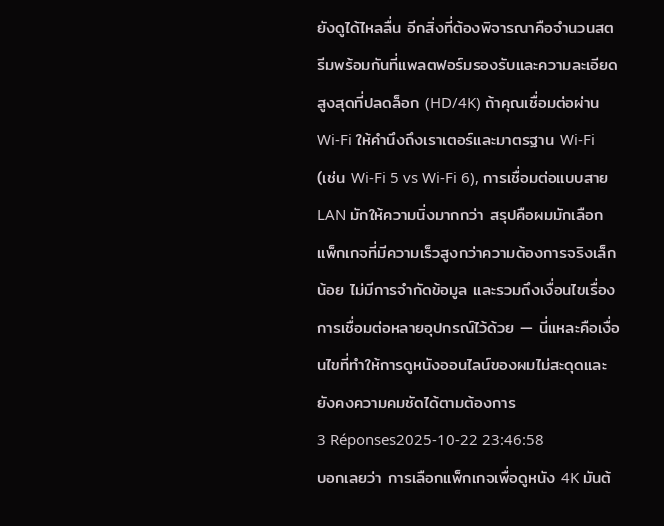ยังดูได้ไหลลื่น อีกสิ่งที่ต้องพิจารณาคือจำนวนสตรีมพร้อมกันที่แพลตฟอร์มรองรับและความละเอียดสูงสุดที่ปลดล็อก (HD/4K) ถ้าคุณเชื่อมต่อผ่าน Wi‑Fi ให้คำนึงถึงเราเตอร์และมาตรฐาน Wi‑Fi (เช่น Wi‑Fi 5 vs Wi‑Fi 6), การเชื่อมต่อแบบสาย LAN มักให้ความนิ่งมากกว่า สรุปคือผมมักเลือกแพ็กเกจที่มีความเร็วสูงกว่าความต้องการจริงเล็กน้อย ไม่มีการจำกัดข้อมูล และรวมถึงเงื่อนไขเรื่องการเชื่อมต่อหลายอุปกรณ์ไว้ด้วย — นี่แหละคือเงื่อนไขที่ทำให้การดูหนังออนไลน์ของผมไม่สะดุดและยังคงความคมชัดได้ตามต้องการ
3 Réponses2025-10-22 23:46:58
บอกเลยว่า การเลือกแพ็กเกจเพื่อดูหนัง 4K มันต้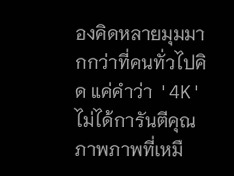องคิดหลายมุมมากกว่าที่คนทั่วไปคิด แค่คำว่า '4K' ไม่ได้การันตีคุณภาพภาพที่เหมื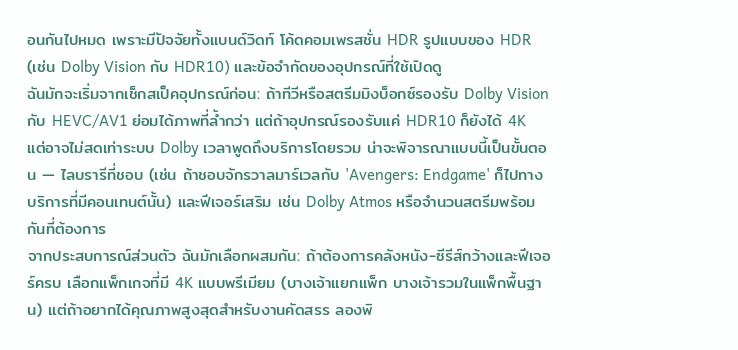อนกันไปหมด เพราะมีปัจจัยทั้งแบนด์วิดท์ โค้ดคอมเพรสชั่น HDR รูปแบบของ HDR (เช่น Dolby Vision กับ HDR10) และข้อจำกัดของอุปกรณ์ที่ใช้เปิดดู
ฉันมักจะเริ่มจากเช็กสเป็คอุปกรณ์ก่อน: ถ้าทีวีหรือสตรีมมิงบ็อกซ์รองรับ Dolby Vision กับ HEVC/AV1 ย่อมได้ภาพที่ล้ำกว่า แต่ถ้าอุปกรณ์รองรับแค่ HDR10 ก็ยังได้ 4K แต่อาจไม่สดเท่าระบบ Dolby เวลาพูดถึงบริการโดยรวม น่าจะพิจารณาแบบนี้เป็นขั้นตอน — ไลบรารีที่ชอบ (เช่น ถ้าชอบจักรวาลมาร์เวลกับ 'Avengers: Endgame' ก็ไปทางบริการที่มีคอนเทนต์นั้น) และฟีเจอร์เสริม เช่น Dolby Atmos หรือจำนวนสตรีมพร้อมกันที่ต้องการ
จากประสบการณ์ส่วนตัว ฉันมักเลือกผสมกัน: ถ้าต้องการคลังหนัง-ซีรีส์กว้างและฟีเจอร์ครบ เลือกแพ็กเกจที่มี 4K แบบพรีเมียม (บางเจ้าแยกแพ็ก บางเจ้ารวมในแพ็กพื้นฐาน) แต่ถ้าอยากได้คุณภาพสูงสุดสำหรับงานคัดสรร ลองพิ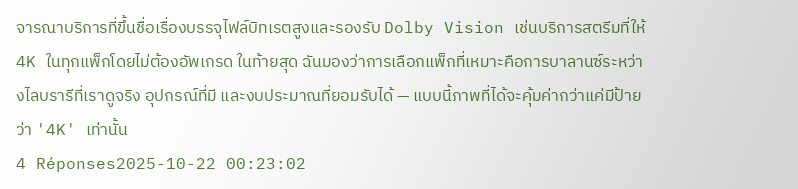จารณาบริการที่ขึ้นชื่อเรื่องบรรจุไฟล์บิทเรตสูงและรองรับ Dolby Vision เช่นบริการสตรีมที่ให้ 4K ในทุกแพ็กโดยไม่ต้องอัพเกรด ในท้ายสุด ฉันมองว่าการเลือกแพ็กที่เหมาะคือการบาลานซ์ระหว่างไลบรารีที่เราดูจริง อุปกรณ์ที่มี และงบประมาณที่ยอมรับได้ — แบบนี้ภาพที่ได้จะคุ้มค่ากว่าแค่มีป้ายว่า '4K' เท่านั้น
4 Réponses2025-10-22 00:23:02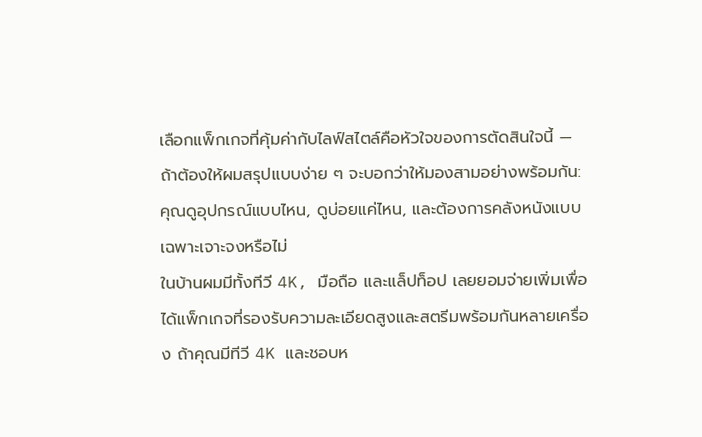เลือกแพ็กเกจที่คุ้มค่ากับไลฟ์สไตล์คือหัวใจของการตัดสินใจนี้ — ถ้าต้องให้ผมสรุปแบบง่าย ๆ จะบอกว่าให้มองสามอย่างพร้อมกัน: คุณดูอุปกรณ์แบบไหน, ดูบ่อยแค่ไหน, และต้องการคลังหนังแบบเฉพาะเจาะจงหรือไม่
ในบ้านผมมีทั้งทีวี 4K, มือถือ และแล็ปท็อป เลยยอมจ่ายเพิ่มเพื่อได้แพ็กเกจที่รองรับความละเอียดสูงและสตรีมพร้อมกันหลายเครื่อง ถ้าคุณมีทีวี 4K และชอบห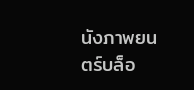นังภาพยนตร์บล็อ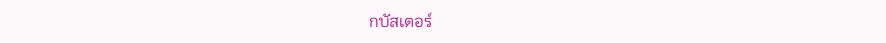กบัสเตอร์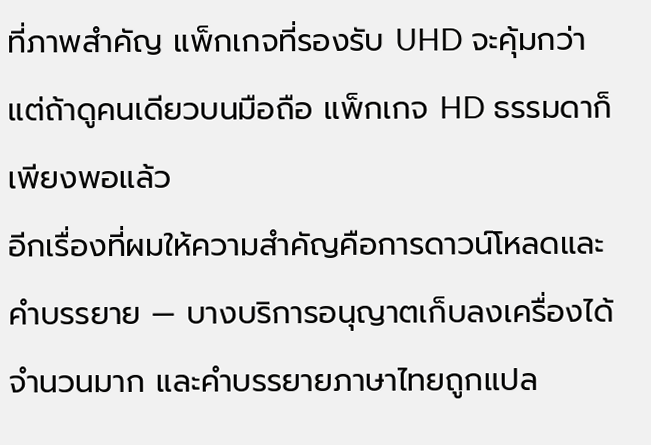ที่ภาพสำคัญ แพ็กเกจที่รองรับ UHD จะคุ้มกว่า แต่ถ้าดูคนเดียวบนมือถือ แพ็กเกจ HD ธรรมดาก็เพียงพอแล้ว
อีกเรื่องที่ผมให้ความสำคัญคือการดาวน์โหลดและคำบรรยาย — บางบริการอนุญาตเก็บลงเครื่องได้จำนวนมาก และคำบรรยายภาษาไทยถูกแปล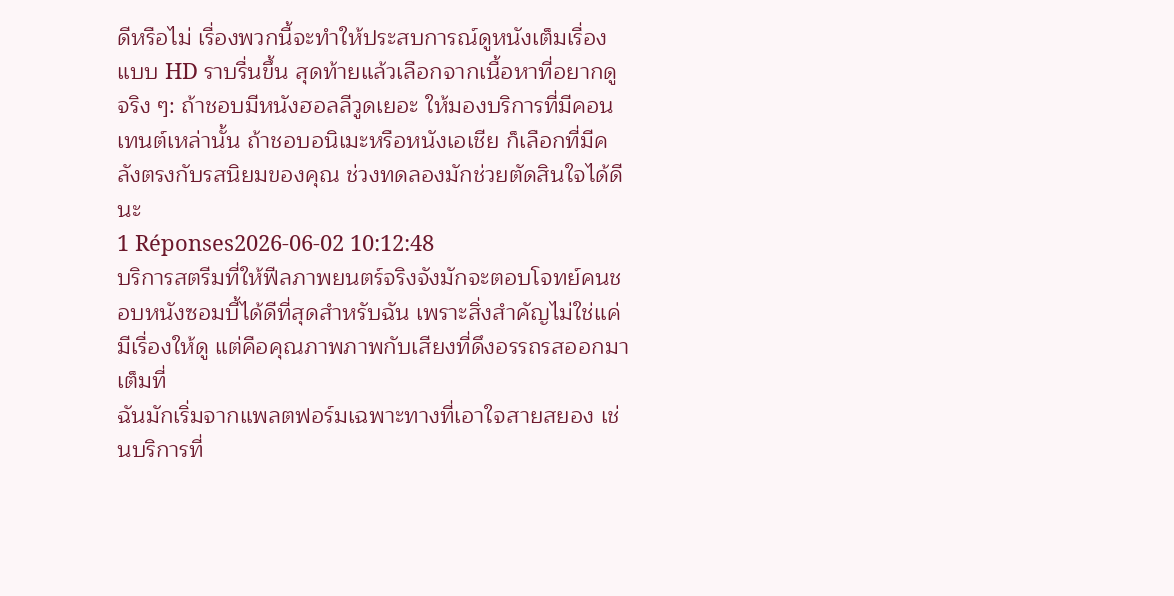ดีหรือไม่ เรื่องพวกนี้จะทำให้ประสบการณ์ดูหนังเต็มเรื่องแบบ HD ราบรื่นขึ้น สุดท้ายแล้วเลือกจากเนื้อหาที่อยากดูจริง ๆ: ถ้าชอบมีหนังฮอลลีวูดเยอะ ให้มองบริการที่มีคอนเทนต์เหล่านั้น ถ้าชอบอนิเมะหรือหนังเอเชีย ก็เลือกที่มีคลังตรงกับรสนิยมของคุณ ช่วงทดลองมักช่วยตัดสินใจได้ดีนะ
1 Réponses2026-06-02 10:12:48
บริการสตรีมที่ให้ฟีลภาพยนตร์จริงจังมักจะตอบโจทย์คนชอบหนังซอมบี้ได้ดีที่สุดสำหรับฉัน เพราะสิ่งสำคัญไม่ใช่แค่มีเรื่องให้ดู แต่คือคุณภาพภาพกับเสียงที่ดึงอรรถรสออกมาเต็มที่
ฉันมักเริ่มจากแพลตฟอร์มเฉพาะทางที่เอาใจสายสยอง เช่นบริการที่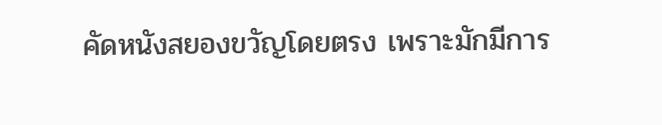คัดหนังสยองขวัญโดยตรง เพราะมักมีการ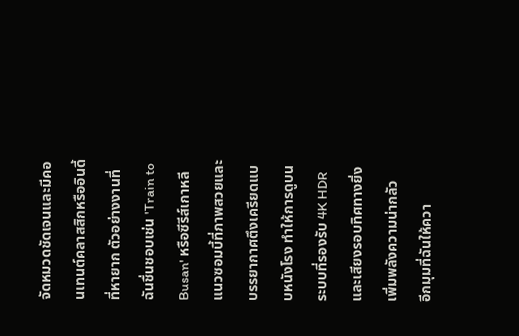จัดหมวดชัดเจนและมีคอนเทนต์คลาสสิกหรืออินดี้ที่หายาก ตัวอย่างงานที่ฉันชื่นชอบเช่น 'Train to Busan' หรือซีรีส์เกาหลีแนวซอมบี้ที่ภาพสวยและบรรยากาศตึงเครียดแบบหนังโรง ทำให้การดูบนระบบที่รองรับ 4K HDR และเสียงรอบทิศทางยิ่งเพิ่มพลังความน่ากลัว
อีกมุมที่ฉันให้ควา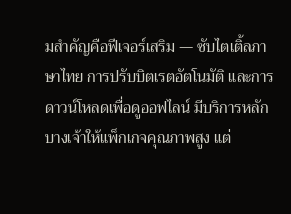มสำคัญคือฟีเจอร์เสริม — ซับไตเติ้ลภาษาไทย การปรับบิตเรตอัตโนมัติ และการดาวน์โหลดเพื่อดูออฟไลน์ มีบริการหลักบางเจ้าให้แพ็กเกจคุณภาพสูง แต่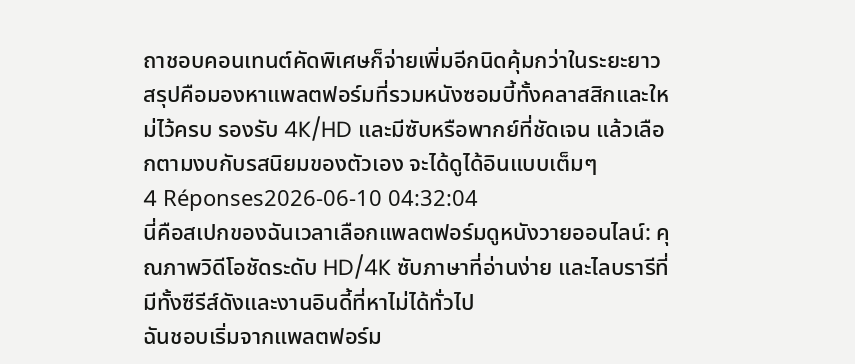ถาชอบคอนเทนต์คัดพิเศษก็จ่ายเพิ่มอีกนิดคุ้มกว่าในระยะยาว สรุปคือมองหาแพลตฟอร์มที่รวมหนังซอมบี้ทั้งคลาสสิกและใหม่ไว้ครบ รองรับ 4K/HD และมีซับหรือพากย์ที่ชัดเจน แล้วเลือกตามงบกับรสนิยมของตัวเอง จะได้ดูได้อินแบบเต็มๆ
4 Réponses2026-06-10 04:32:04
นี่คือสเปกของฉันเวลาเลือกแพลตฟอร์มดูหนังวายออนไลน์: คุณภาพวิดีโอชัดระดับ HD/4K ซับภาษาที่อ่านง่าย และไลบรารีที่มีทั้งซีรีส์ดังและงานอินดี้ที่หาไม่ได้ทั่วไป
ฉันชอบเริ่มจากแพลตฟอร์ม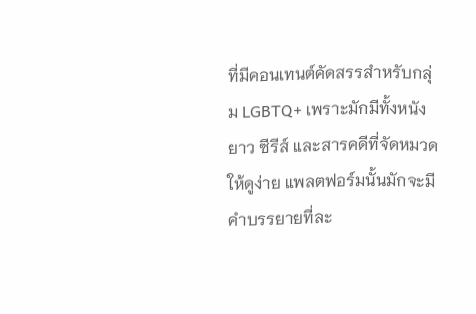ที่มีคอนเทนต์คัดสรรสำหรับกลุ่ม LGBTQ+ เพราะมักมีทั้งหนังยาว ซีรีส์ และสารคดีที่จัดหมวดให้ดูง่าย แพลตฟอร์มนั้นมักจะมีคำบรรยายที่ละ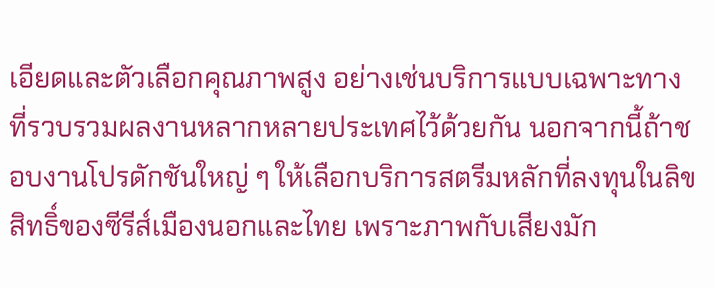เอียดและตัวเลือกคุณภาพสูง อย่างเช่นบริการแบบเฉพาะทางที่รวบรวมผลงานหลากหลายประเทศไว้ด้วยกัน นอกจากนี้ถ้าชอบงานโปรดักชันใหญ่ ๆ ให้เลือกบริการสตรีมหลักที่ลงทุนในลิขสิทธิ์ของซีรีส์เมืองนอกและไทย เพราะภาพกับเสียงมัก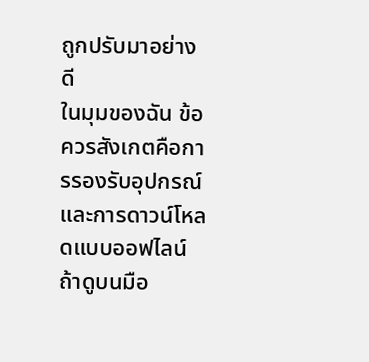ถูกปรับมาอย่างดี
ในมุมของฉัน ข้อควรสังเกตคือการรองรับอุปกรณ์และการดาวน์โหลดแบบออฟไลน์ ถ้าดูบนมือ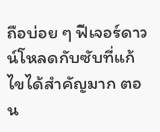ถือบ่อย ๆ ฟีเจอร์ดาวน์โหลดกับซับที่แก้ไขได้สำคัญมาก ตอน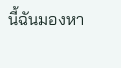นี้ฉันมองหา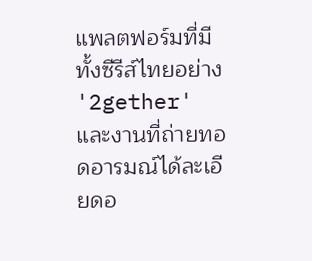แพลตฟอร์มที่มีทั้งซีรีส์ไทยอย่าง '2gether' และงานที่ถ่ายทอดอารมณ์ได้ละเอียดอ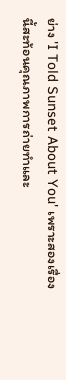ย่าง 'I Told Sunset About You' เพราะสองเรื่องนี้สะท้อนคุณภาพการถ่ายทำและ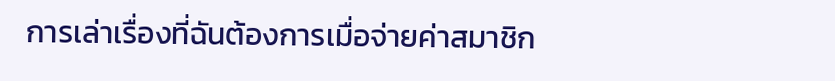การเล่าเรื่องที่ฉันต้องการเมื่อจ่ายค่าสมาชิก